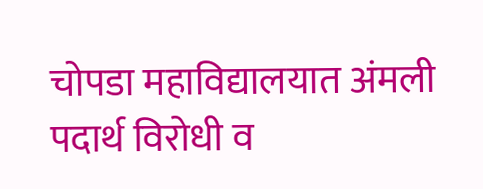चोपडा महाविद्यालयात अंमली पदार्थ विरोधी व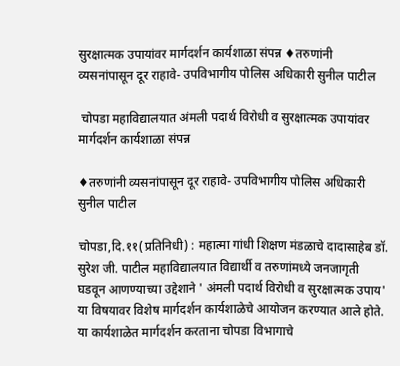सुरक्षात्मक उपायांवर मार्गदर्शन कार्यशाळा संपन्न ♦तरुणांनी व्यसनांपासून दूर राहावे- उपविभागीय पोलिस अधिकारी सुनील पाटील

 चोपडा महाविद्यालयात अंमली पदार्थ विरोधी व सुरक्षात्मक उपायांवर मार्गदर्शन कार्यशाळा संपन्न

♦तरुणांनी व्यसनांपासून दूर राहावे- उपविभागीय पोलिस अधिकारी सुनील पाटील

चोपडा,दि.११(प्रतिनिधी) : महात्मा गांधी शिक्षण मंडळाचे दादासाहेब डॉ. सुरेश जी. पाटील महाविद्यालयात विद्यार्थी व तरुणांमध्ये जनजागृती घडवून आणण्याच्या उद्देशाने ' अंमली पदार्थ विरोधी व सुरक्षात्मक उपाय' या विषयावर विशेष मार्गदर्शन कार्यशाळेचे आयोजन करण्यात आले होते. या कार्यशाळेत मार्गदर्शन करताना चोपडा विभागाचे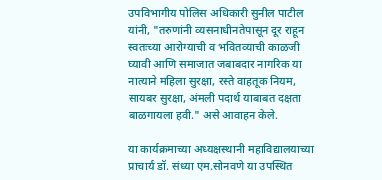उपविभागीय पोलिस अधिकारी सुनील पाटील यांनी, "तरुणांनी व्यसनाधीनतेपासून दूर राहून स्वतःच्या आरोग्याची व भवितव्याची काळजी घ्यावी आणि समाजात जबाबदार नागरिक या नात्याने महिला सुरक्षा, रस्ते वाहतूक नियम, सायबर सुरक्षा, अंमली पदार्थ याबाबत दक्षता बाळगायला हवी." असे आवाहन केले.

या कार्यक्रमाच्या अध्यक्षस्थानी महाविद्यालयाच्या प्राचार्य डॉ. संध्या एम.सोनवणे या उपस्थित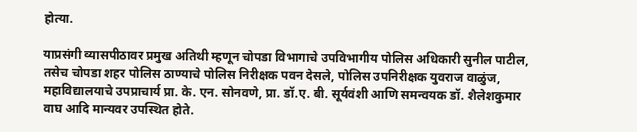होत्या.

याप्रसंगी व्यासपीठावर प्रमुख अतिथी म्हणून चोपडा विभागाचे उपविभागीय पोलिस अधिकारी सुनील पाटील, तसेच चोपडा शहर पोलिस ठाण्याचे पोलिस निरीक्षक पवन देसले, पोलिस उपनिरीक्षक युवराज वाळुंज, महाविद्यालयाचे उपप्राचार्य प्रा. के. एन. सोनवणे, प्रा. डॉ.ए. बी. सूर्यवंशी आणि समन्वयक डॉ. शैलेशकुमार वाघ आदि मान्यवर उपस्थित होते.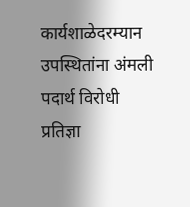कार्यशाळेदरम्यान उपस्थितांना अंमली पदार्थ विरोधी प्रतिज्ञा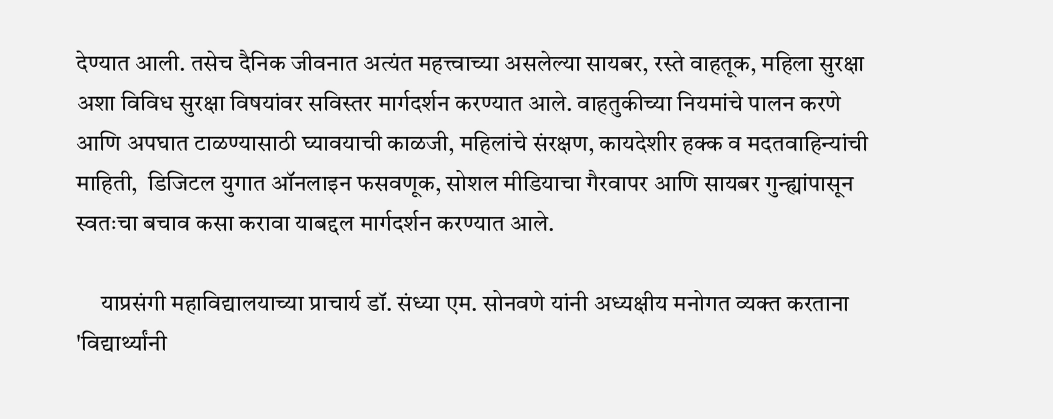देण्यात आली. तसेच दैनिक जीवनात अत्यंत महत्त्वाच्या असलेल्या सायबर, रस्ते वाहतूक, महिला सुरक्षा अशा विविध सुरक्षा विषयांवर सविस्तर मार्गदर्शन करण्यात आले. वाहतुकीच्या नियमांचे पालन करणे आणि अपघात टाळण्यासाठी घ्यावयाची काळजी, महिलांचे संरक्षण, कायदेशीर हक्क व मदतवाहिन्यांची माहिती,  डिजिटल युगात ऑनलाइन फसवणूक, सोशल मीडियाचा गैरवापर आणि सायबर गुन्ह्यांपासून स्वतःचा बचाव कसा करावा याबद्दल मार्गदर्शन करण्यात आले.

     याप्रसंगी महाविद्यालयाच्या प्राचार्य डॉ. संध्या एम. सोनवणे यांनी अध्यक्षीय मनोगत व्यक्त करताना 'विद्यार्थ्यांनी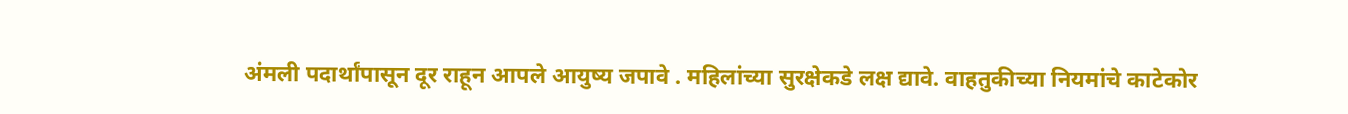अंमली पदार्थांपासून दूर राहून आपले आयुष्य जपावे . महिलांच्या सुरक्षेकडे लक्ष द्यावे. वाहतुकीच्या नियमांचे काटेकोर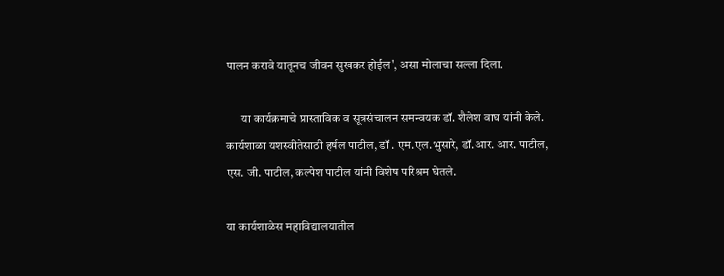पालन करावे यातूनच जीवन सुखकर होईल', असा मोलाचा सल्ला दिला.

      या कार्यक्रमाचे प्रास्ताविक व सूत्रसंचालन समन्वयक डॉ. शैलेश वाघ यांनी केले. कार्यशाळा यशस्वीतेसाठी हर्षल पाटील, डॉ . एम.एल.भुसारे, डॉ.आर. आर. पाटील, एस. जी. पाटील, कल्पेश पाटील यांनी विशेष परिश्रम घेतले.

या कार्यशाळेस महाविद्यालयातील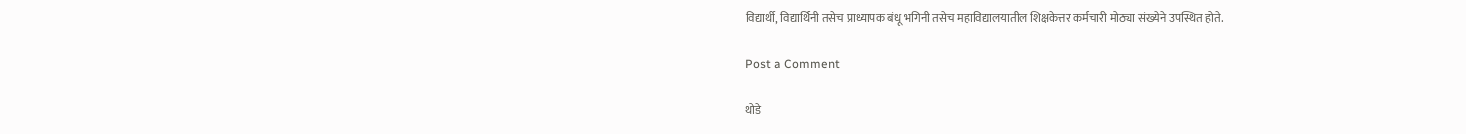विद्यार्थी, विद्यार्थिनी तसेच प्राध्यापक बंधू भगिनी तसेच महाविद्यालयातील शिक्षकेत्तर कर्मचारी मोठ्या संख्येने उपस्थित होते.

Post a Comment

थोडे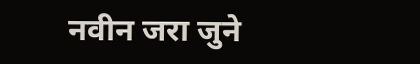नवीन जरा जुने